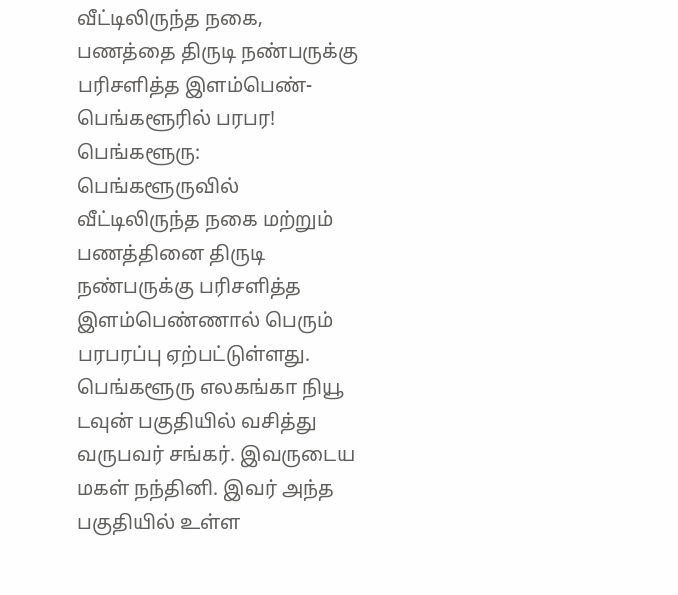வீட்டிலிருந்த நகை, பணத்தை திருடி நண்பருக்கு பரிசளித்த இளம்பெண்- பெங்களூரில் பரபர!
பெங்களூரு: பெங்களூருவில் வீட்டிலிருந்த நகை மற்றும் பணத்தினை திருடி நண்பருக்கு பரிசளித்த இளம்பெண்ணால் பெரும் பரபரப்பு ஏற்பட்டுள்ளது.
பெங்களூரு எலகங்கா நியூ டவுன் பகுதியில் வசித்து வருபவர் சங்கர். இவருடைய மகள் நந்தினி. இவர் அந்த பகுதியில் உள்ள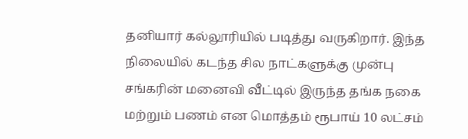தனியார் கல்லூரியில் படித்து வருகிறார். இந்த நிலையில் கடந்த சில நாட்களுக்கு முன்பு சங்கரின் மனைவி வீட்டில் இருந்த தங்க நகை மற்றும் பணம் என மொத்தம் ரூபாய் 10 லட்சம்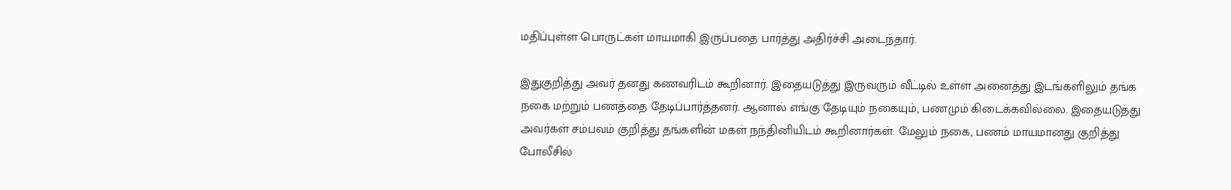மதிப்புள்ள பொருட்கள் மாயமாகி இருப்பதை பார்த்து அதிர்ச்சி அடைந்தார்.

இதுகுறித்து அவர் தனது கணவரிடம் கூறினார். இதையடுத்து இருவரும் வீட்டில் உள்ள அனைத்து இடங்களிலும் தங்க நகை மற்றும் பணத்தை தேடிப்பார்த்தனர். ஆனால் எங்கு தேடியும் நகையும், பணமும் கிடைக்கவில்லை. இதையடுத்து அவர்கள் சம்பவம் குறித்து தங்களின் மகள் நந்தினியிடம் கூறினார்கள். மேலும் நகை, பணம் மாயமானது குறித்து போலீசில்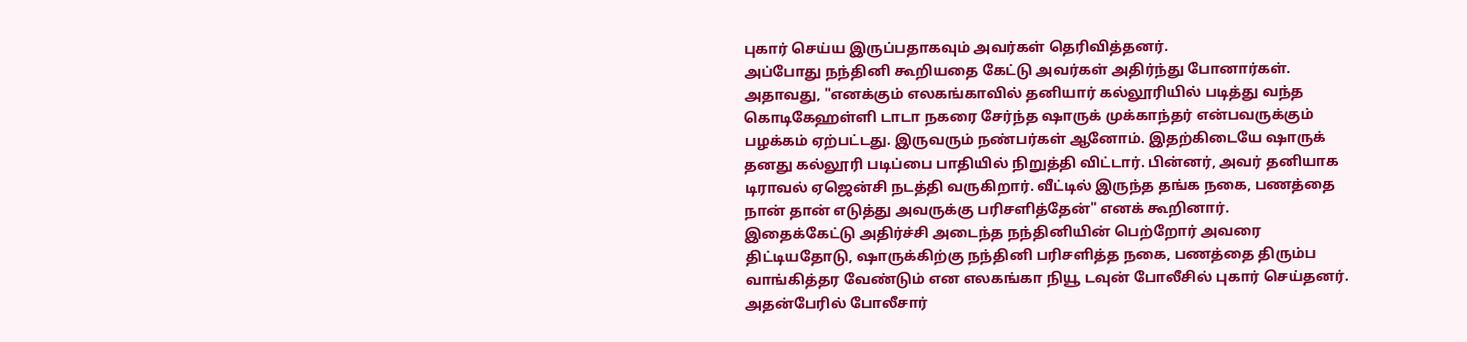புகார் செய்ய இருப்பதாகவும் அவர்கள் தெரிவித்தனர்.
அப்போது நந்தினி கூறியதை கேட்டு அவர்கள் அதிர்ந்து போனார்கள். அதாவது, "எனக்கும் எலகங்காவில் தனியார் கல்லூரியில் படித்து வந்த கொடிகேஹள்ளி டாடா நகரை சேர்ந்த ஷாருக் முக்காந்தர் என்பவருக்கும் பழக்கம் ஏற்பட்டது. இருவரும் நண்பர்கள் ஆனோம். இதற்கிடையே ஷாருக் தனது கல்லூரி படிப்பை பாதியில் நிறுத்தி விட்டார். பின்னர், அவர் தனியாக டிராவல் ஏஜென்சி நடத்தி வருகிறார். வீட்டில் இருந்த தங்க நகை, பணத்தை நான் தான் எடுத்து அவருக்கு பரிசளித்தேன்" எனக் கூறினார்.
இதைக்கேட்டு அதிர்ச்சி அடைந்த நந்தினியின் பெற்றோர் அவரை திட்டியதோடு, ஷாருக்கிற்கு நந்தினி பரிசளித்த நகை, பணத்தை திரும்ப வாங்கித்தர வேண்டும் என எலகங்கா நியூ டவுன் போலீசில் புகார் செய்தனர். அதன்பேரில் போலீசார்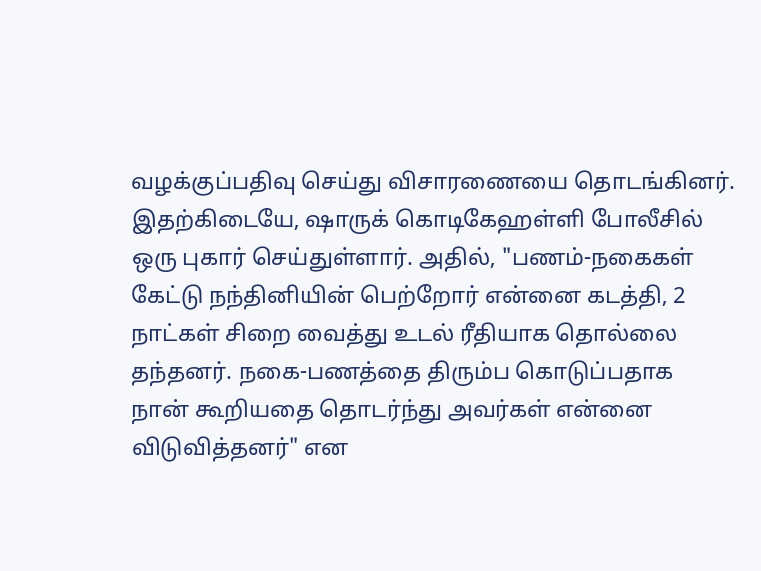வழக்குப்பதிவு செய்து விசாரணையை தொடங்கினர்.
இதற்கிடையே, ஷாருக் கொடிகேஹள்ளி போலீசில் ஒரு புகார் செய்துள்ளார். அதில், "பணம்-நகைகள் கேட்டு நந்தினியின் பெற்றோர் என்னை கடத்தி, 2 நாட்கள் சிறை வைத்து உடல் ரீதியாக தொல்லை தந்தனர். நகை-பணத்தை திரும்ப கொடுப்பதாக நான் கூறியதை தொடர்ந்து அவர்கள் என்னை விடுவித்தனர்" என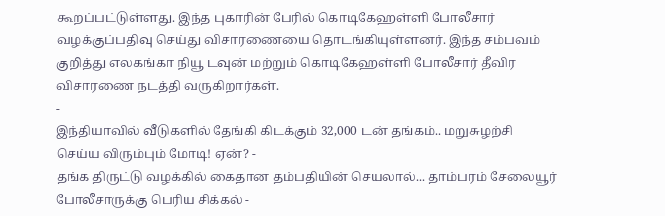கூறப்பட்டுள்ளது. இந்த புகாரின் பேரில் கொடிகேஹள்ளி போலீசார் வழக்குப்பதிவு செய்து விசாரணையை தொடங்கியுள்ளனர். இந்த சம்பவம் குறித்து எலகங்கா நியூ டவுன் மற்றும் கொடிகேஹள்ளி போலீசார் தீவிர விசாரணை நடத்தி வருகிறார்கள்.
-
இந்தியாவில் வீடுகளில் தேங்கி கிடக்கும் 32,000 டன் தங்கம்.. மறுசுழற்சி செய்ய விரும்பும் மோடி! ஏன்? -
தங்க திருட்டு வழக்கில் கைதான தம்பதியின் செயலால்... தாம்பரம் சேலையூர் போலீசாருக்கு பெரிய சிக்கல் -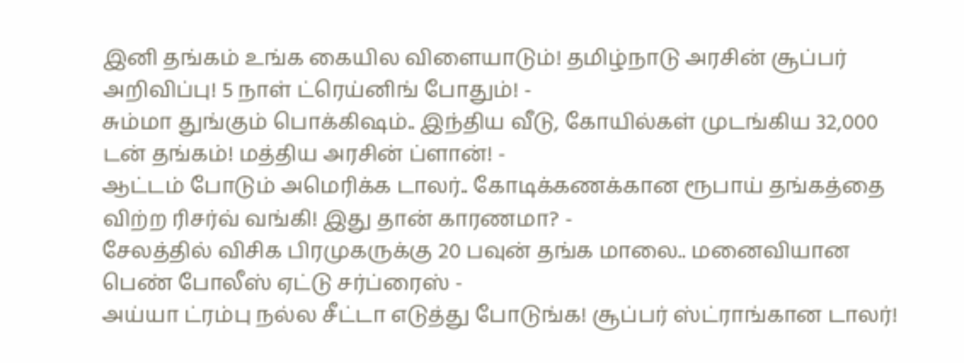இனி தங்கம் உங்க கையில விளையாடும்! தமிழ்நாடு அரசின் சூப்பர் அறிவிப்பு! 5 நாள் ட்ரெய்னிங் போதும்! -
சும்மா துங்கும் பொக்கிஷம்.. இந்திய வீடு, கோயில்கள் முடங்கிய 32,000 டன் தங்கம்! மத்திய அரசின் ப்ளான்! -
ஆட்டம் போடும் அமெரிக்க டாலர்.. கோடிக்கணக்கான ரூபாய் தங்கத்தை விற்ற ரிசர்வ் வங்கி! இது தான் காரணமா? -
சேலத்தில் விசிக பிரமுகருக்கு 20 பவுன் தங்க மாலை.. மனைவியான பெண் போலீஸ் ஏட்டு சர்ப்ரைஸ் -
அய்யா ட்ரம்பு நல்ல சீட்டா எடுத்து போடுங்க! சூப்பர் ஸ்ட்ராங்கான டாலர்!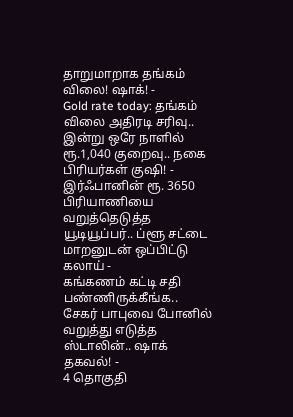தாறுமாறாக தங்கம் விலை! ஷாக்! -
Gold rate today: தங்கம் விலை அதிரடி சரிவு.. இன்று ஒரே நாளில் ரூ.1,040 குறைவு.. நகை பிரியர்கள் குஷி! -
இர்ஃபானின் ரூ. 3650 பிரியாணியை வறுத்தெடுத்த யூடியூப்பர்.. ப்ளூ சட்டை மாறனுடன் ஒப்பிட்டு கலாய் -
கங்கணம் கட்டி சதி பண்ணிருக்கீங்க.. சேகர் பாபுவை போனில் வறுத்து எடுத்த ஸ்டாலின்.. ஷாக் தகவல்! -
4 தொகுதி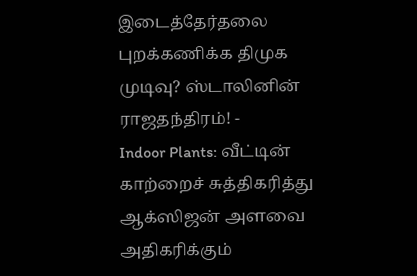இடைத்தேர்தலை புறக்கணிக்க திமுக முடிவு? ஸ்டாலினின் ராஜதந்திரம்! -
Indoor Plants: வீட்டின் காற்றைச் சுத்திகரித்து ஆக்ஸிஜன் அளவை அதிகரிக்கும்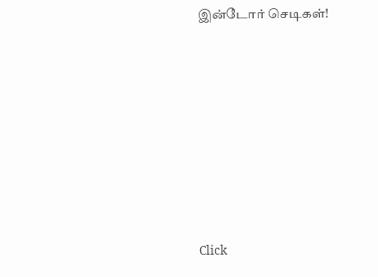இன்டோர் செடிகள்!












Click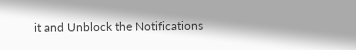it and Unblock the Notifications